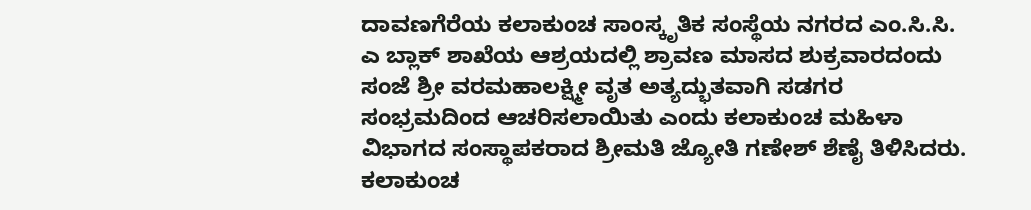ದಾವಣಗೆರೆಯ ಕಲಾಕುಂಚ ಸಾಂಸ್ಕೃತಿಕ ಸಂಸ್ಥೆಯ ನಗರದ ಎಂ.ಸಿ.ಸಿ. ಎ ಬ್ಲಾಕ್ ಶಾಖೆಯ ಆಶ್ರಯದಲ್ಲಿ ಶ್ರಾವಣ ಮಾಸದ ಶುಕ್ರವಾರದಂದು ಸಂಜೆ ಶ್ರೀ ವರಮಹಾಲಕ್ಷ್ಮೀ ವೃತ ಅತ್ಯದ್ಭುತವಾಗಿ ಸಡಗರ ಸಂಭ್ರಮದಿಂದ ಆಚರಿಸಲಾಯಿತು ಎಂದು ಕಲಾಕುಂಚ ಮಹಿಳಾ ವಿಭಾಗದ ಸಂಸ್ಥಾಪಕರಾದ ಶ್ರೀಮತಿ ಜ್ಯೋತಿ ಗಣೇಶ್ ಶೆಣೈ ತಿಳಿಸಿದರು.
ಕಲಾಕುಂಚ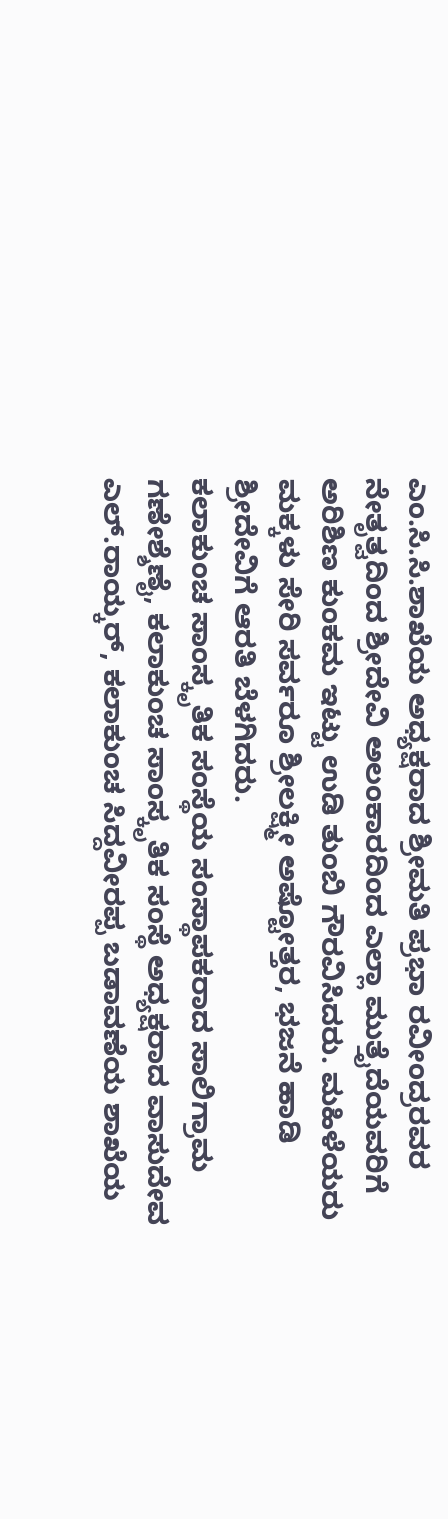ಎಂ.ಸಿ.ಸಿ.ಶಾಖೆಯ ಅಧ್ಯಕ್ಷರಾದ ಶ್ರೀಮತಿ ಪ್ರಭಾ ರವೀಂದ್ರರವರ ನೇತೃತ್ವದಿಂದ ಶ್ರೀದೇವಿ ಅಲಂಕಾರದಿಂದ ಎಲ್ಲಾ ಮುತ್ತೈದೆಯವರಿಗೆ ಅರಿಶಿಣ ಕುಂಕಮ ಇಟ್ಟು ಉಡಿ ತುಂಬಿ ಗೌರವಿಸಿದರು. ಮಹಿಳೆಯರು ಮಕ್ಕಳು ಸೇರಿ ಸರ್ವರೂ ಶ್ರೀಲಕ್ಷ್ಮೀ ಅಷ್ಟೋತ್ತರ, ಭಜನೆ ಹಾಡಿ ಶ್ರೀದೇವಿಗೆ ಆರತಿ ಬೆಳಗಿದರು.
ಕಲಾಕುಂಚ ಸಾಂಸ್ಕೃತಿಕ ಸಂಸ್ಥೆಯ ಸಂಸ್ಥಾಪಕರಾದ ಸಾಲಿಗ್ರಾಮ ಗಣೇಶ್ಶೆಣೈ, ಕಲಾಕುಂಚ ಸಾಂಸ್ಕೃತಿಕ ಸಂಸ್ಥೆ ಅಧ್ಯಕ್ಷರಾದ ವಾಸುದೇವ ಎಲ್.ರಾಯ್ಕರ್, ಕಲಾಕುಂಚ ಸಿದ್ದವೀರಪ್ಪ ಬಡಾವಣೆಯ ಶಾಖೆಯ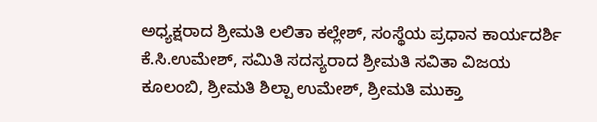ಅಧ್ಯಕ್ಷರಾದ ಶ್ರೀಮತಿ ಲಲಿತಾ ಕಲ್ಲೇಶ್, ಸಂಸ್ಥೆಯ ಪ್ರಧಾನ ಕಾರ್ಯದರ್ಶಿ ಕೆ.ಸಿ.ಉಮೇಶ್, ಸಮಿತಿ ಸದಸ್ಯರಾದ ಶ್ರೀಮತಿ ಸವಿತಾ ವಿಜಯ ಕೂಲಂಬಿ, ಶ್ರೀಮತಿ ಶಿಲ್ಪಾ ಉಮೇಶ್, ಶ್ರೀಮತಿ ಮುಕ್ತಾ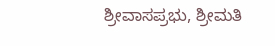ಶ್ರೀವಾಸಪ್ರಭು, ಶ್ರೀಮತಿ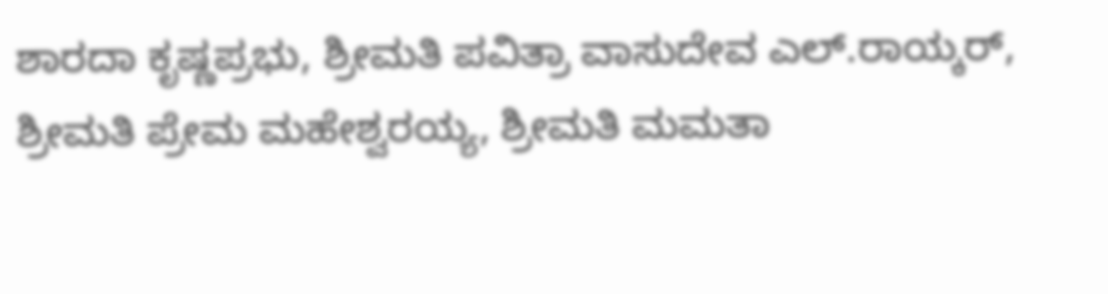ಶಾರದಾ ಕೃಷ್ಣಪ್ರಭು, ಶ್ರೀಮತಿ ಪವಿತ್ರಾ ವಾಸುದೇವ ಎಲ್.ರಾಯ್ಕರ್, ಶ್ರೀಮತಿ ಪ್ರೇಮ ಮಹೇಶ್ವರಯ್ಯ, ಶ್ರೀಮತಿ ಮಮತಾ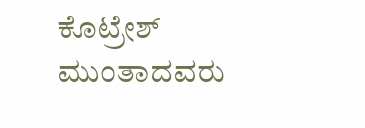ಕೊಟ್ರೇಶ್ ಮುಂತಾದವರು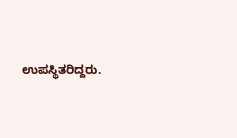ಉಪಸ್ಥಿತರಿದ್ದರು.